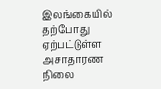இலங்கையில் தற்போது ஏற்பட்டுள்ள அசாதாரண நிலை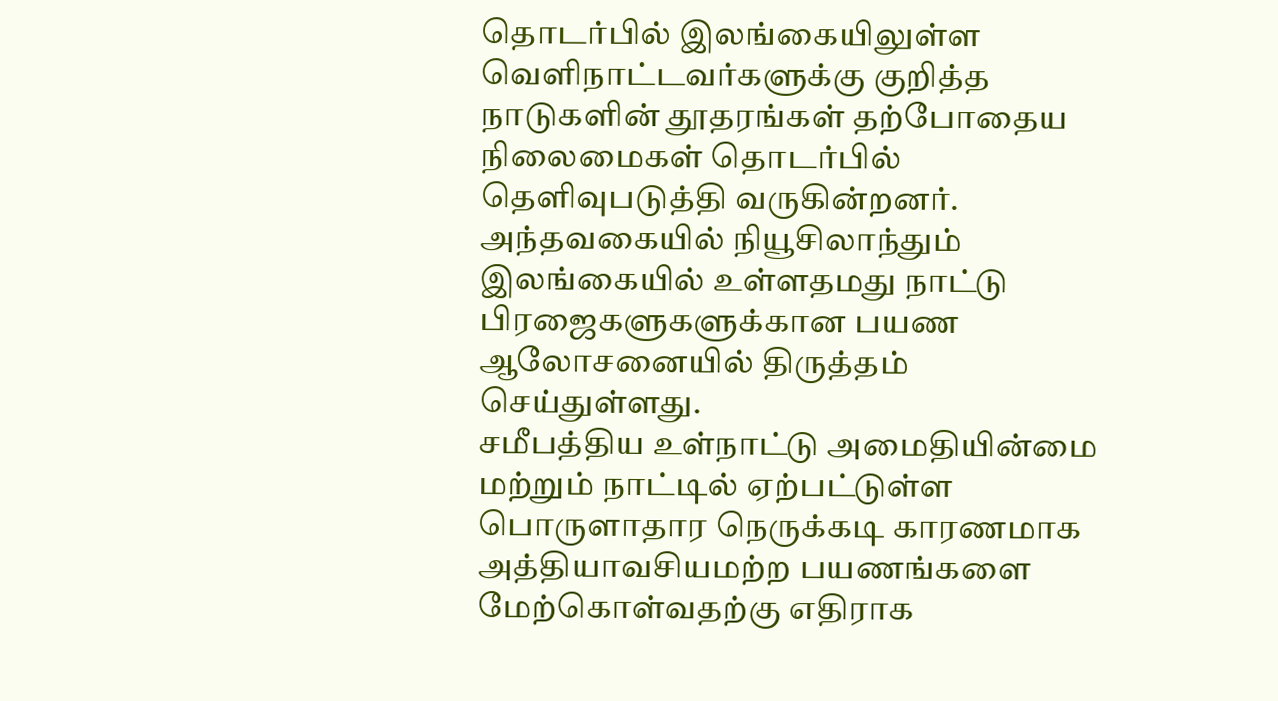தொடர்பில் இலங்கையிலுள்ள வெளிநாட்டவர்களுக்கு குறித்த நாடுகளின் தூதரங்கள் தற்போதைய நிலைமைகள் தொடர்பில் தெளிவுபடுத்தி வருகின்றனர்.
அந்தவகையில் நியூசிலாந்தும் இலங்கையில் உள்ளதமது நாட்டு பிரஜைகளுகளுக்கான பயண ஆலோசனையில் திருத்தம் செய்துள்ளது.
சமீபத்திய உள்நாட்டு அமைதியின்மை மற்றும் நாட்டில் ஏற்பட்டுள்ள பொருளாதார நெருக்கடி காரணமாக அத்தியாவசியமற்ற பயணங்களை மேற்கொள்வதற்கு எதிராக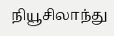நியூசிலாந்து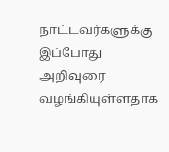நாட்டவர்களுக்கு இப்போது அறிவுரை வழங்கியுள்ளதாக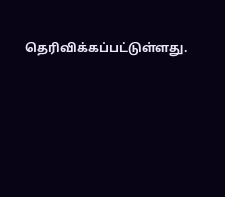தெரிவிக்கப்பட்டுள்ளது.